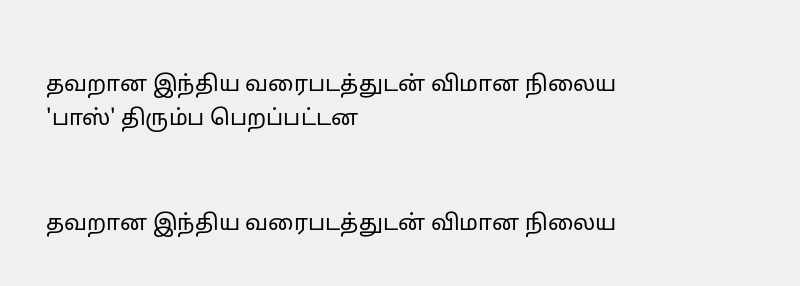தவறான இந்திய வரைபடத்துடன் விமான நிலைய 'பாஸ்' திரும்ப பெறப்பட்டன


தவறான இந்திய வரைபடத்துடன் விமான நிலைய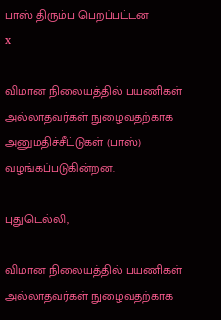பாஸ் திரும்ப பெறப்பட்டன
x

விமான நிலையத்தில் பயணிகள் அல்லாதவர்கள் நுழைவதற்காக அனுமதிச்சீட்டுகள் (பாஸ்) வழங்கப்படுகின்றன.

புதுடெல்லி,

விமான நிலையத்தில் பயணிகள் அல்லாதவர்கள் நுழைவதற்காக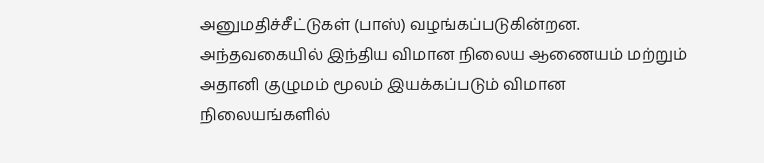அனுமதிச்சீட்டுகள் (பாஸ்) வழங்கப்படுகின்றன. அந்தவகையில் இந்திய விமான நிலைய ஆணையம் மற்றும் அதானி குழுமம் மூலம் இயக்கப்படும் விமான நிலையங்களில்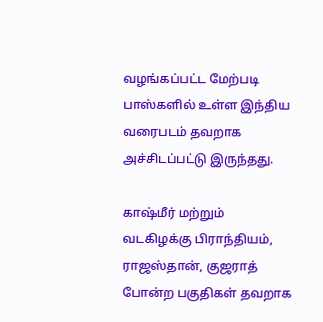வழங்கப்பட்ட மேற்படி பாஸ்களில் உள்ள இந்திய வரைபடம் தவறாக அச்சிடப்பட்டு இருந்தது.

காஷ்மீர் மற்றும் வடகிழக்கு பிராந்தியம், ராஜஸ்தான், குஜராத் போன்ற பகுதிகள் தவறாக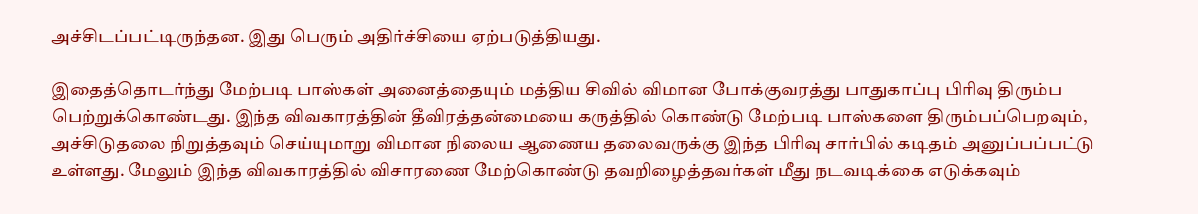அச்சிடப்பட்டிருந்தன. இது பெரும் அதிர்ச்சியை ஏற்படுத்தியது.

இதைத்தொடர்ந்து மேற்படி பாஸ்கள் அனைத்தையும் மத்திய சிவில் விமான போக்குவரத்து பாதுகாப்பு பிரிவு திரும்ப பெற்றுக்கொண்டது. இந்த விவகாரத்தின் தீவிரத்தன்மையை கருத்தில் கொண்டு மேற்படி பாஸ்களை திரும்பப்பெறவும், அச்சிடுதலை நிறுத்தவும் செய்யுமாறு விமான நிலைய ஆணைய தலைவருக்கு இந்த பிரிவு சார்பில் கடிதம் அனுப்பப்பட்டு உள்ளது. மேலும் இந்த விவகாரத்தில் விசாரணை மேற்கொண்டு தவறிழைத்தவர்கள் மீது நடவடிக்கை எடுக்கவும்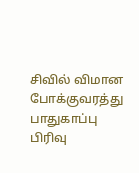சிவில் விமான போக்குவரத்து பாதுகாப்பு பிரிவு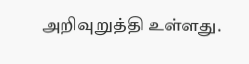அறிவுறுத்தி உள்ளது.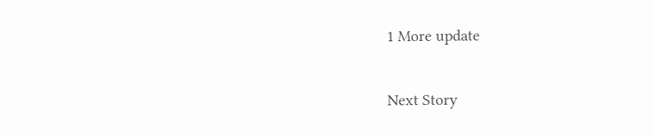1 More update

Next Story